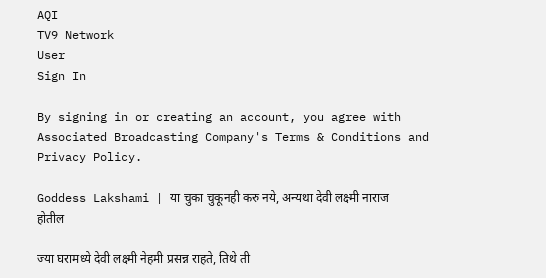AQI
TV9 Network
User
Sign In

By signing in or creating an account, you agree with Associated Broadcasting Company's Terms & Conditions and Privacy Policy.

Goddess Lakshami | या चुका चुकूनही करु नये, अन्यथा देवी लक्ष्मी नाराज होतील

ज्या घरामध्ये देवी लक्ष्मी नेहमी प्रसन्न राहते, तिथे ती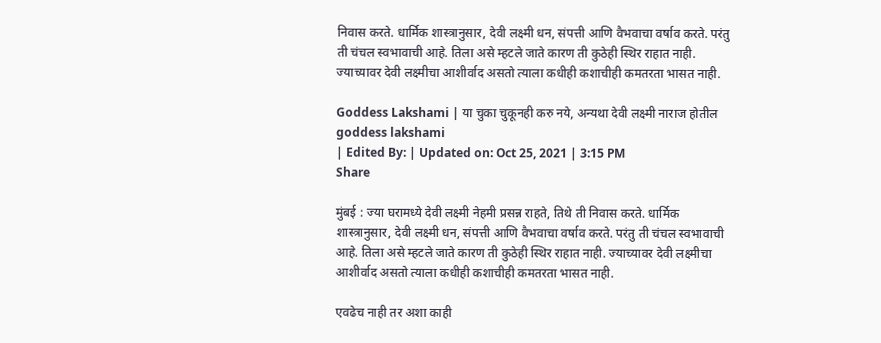निवास करते. धार्मिक शास्त्रानुसार, देवी लक्ष्मी धन, संपत्ती आणि वैभवाचा वर्षाव करते. परंतु ती चंचल स्वभावाची आहे. तिला असे म्हटले जाते कारण ती कुठेही स्थिर राहात नाही. ज्याच्यावर देवी लक्ष्मीचा आशीर्वाद असतो त्याला कधीही कशाचीही कमतरता भासत नाही.

Goddess Lakshami | या चुका चुकूनही करु नये, अन्यथा देवी लक्ष्मी नाराज होतील
goddess lakshami
| Edited By: | Updated on: Oct 25, 2021 | 3:15 PM
Share

मुंबई : ज्या घरामध्ये देवी लक्ष्मी नेहमी प्रसन्न राहते, तिथे ती निवास करते. धार्मिक शास्त्रानुसार, देवी लक्ष्मी धन, संपत्ती आणि वैभवाचा वर्षाव करते. परंतु ती चंचल स्वभावाची आहे. तिला असे म्हटले जाते कारण ती कुठेही स्थिर राहात नाही. ज्याच्यावर देवी लक्ष्मीचा आशीर्वाद असतो त्याला कधीही कशाचीही कमतरता भासत नाही.

एवढेच नाही तर अशा काही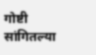गोष्टी सांगितल्या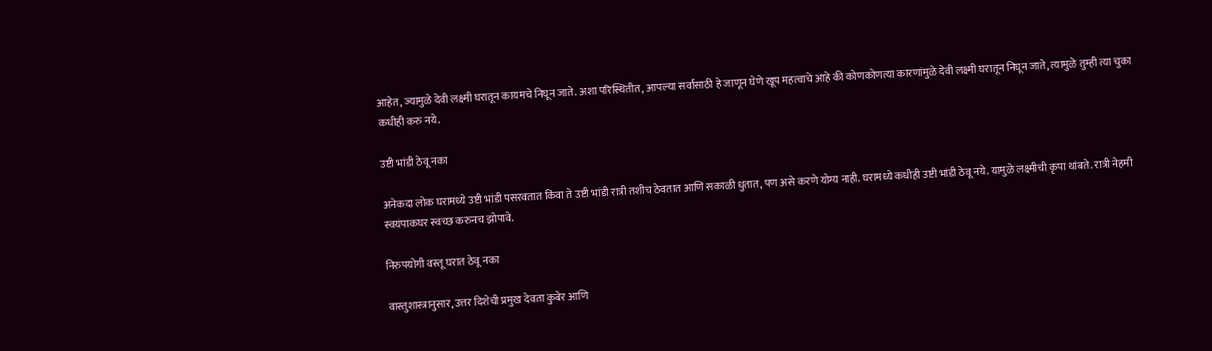आहेत, ज्यामुळे देवी लक्ष्मी घरातून कायमचे निघून जाते. अशा परिस्थितीत, आपल्या सर्वांसाठी हे जाणून घेणे खूप महत्वाचे आहे की कोणकोणत्या कारणांमुळे देवी लक्ष्मी घरातून निघून जाते, त्यामुळे तुम्ही त्या चुका कधीही करु नये.

उष्टी भांडी ठेवू नका

अनेकदा लोक घरामध्ये उष्टी भांडी पसरवतात किंवा ते उष्टी भांडी रात्री तशीच ठेवतात आणि सकाळी धुतात, पण असे करणे योग्य नाही. घरामध्ये कधीही उष्टी भांडी ठेवू नये. यामुळे लक्ष्मीची कृपा थांबते. रात्री नेहमी स्वयंपाकघर स्वच्छ करुनच झोपावे.

निरुपयोगी वस्तू घरात ठेवू नका

वास्तुशास्त्रानुसार, उत्तर दिशेची प्रमुख देवता कुबेर आणि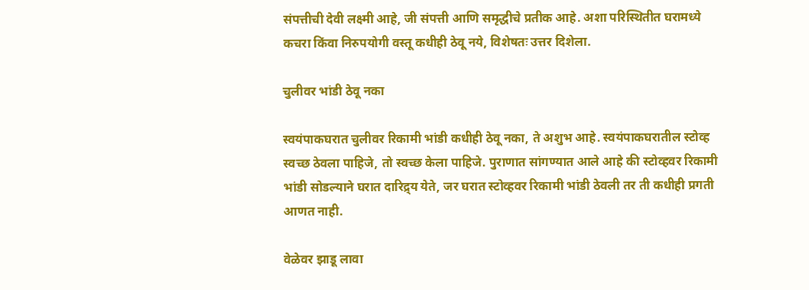संपत्तीची देवी लक्ष्मी आहे, जी संपत्ती आणि समृद्धीचे प्रतीक आहे. अशा परिस्थितीत घरामध्ये कचरा किंवा निरुपयोगी वस्तू कधीही ठेवू नये, विशेषतः उत्तर दिशेला.

चुलीवर भांडी ठेवू नका

स्वयंपाकघरात चुलीवर रिकामी भांडी कधीही ठेवू नका, ते अशुभ आहे. स्वयंपाकघरातील स्टोव्ह स्वच्छ ठेवला पाहिजे, तो स्वच्छ केला पाहिजे. पुराणात सांगण्यात आले आहे की स्टोव्हवर रिकामी भांडी सोडल्याने घरात दारिद्र्य येते, जर घरात स्टोव्हवर रिकामी भांडी ठेवली तर ती कधीही प्रगती आणत नाही.

वेळेवर झाडू लावा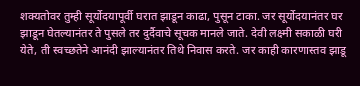शक्यतोवर तुम्ही सूर्योदयापूर्वी घरात झाडून काढा, पुसून टाका. जर सूर्योदयानंतर घर झाडून घेतल्यानंतर ते पुसले तर दुर्दैवाचे सूचक मानले जाते. देवी लक्ष्मी सकाळी घरी येते, ती स्वच्छतेने आनंदी झाल्यानंतर तिथे निवास करते. जर काही कारणास्तव झाडू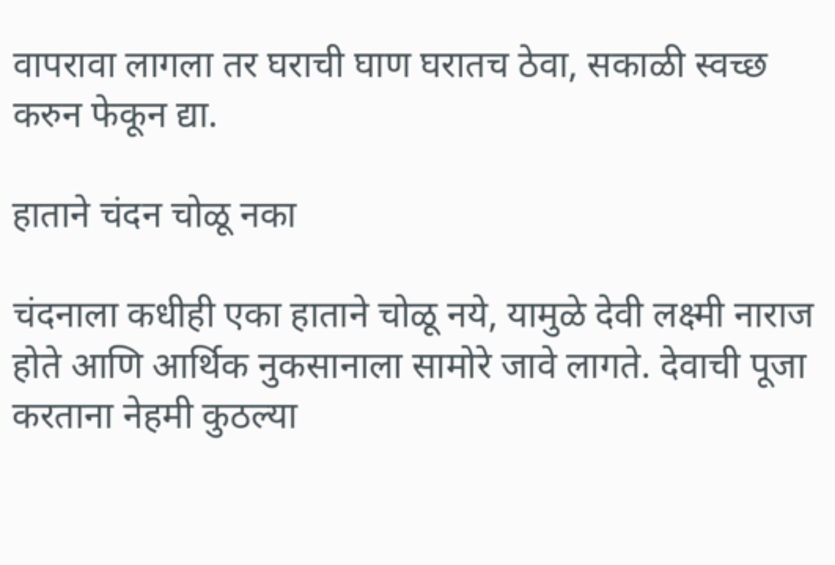वापरावा लागला तर घराची घाण घरातच ठेवा, सकाळी स्वच्छ करुन फेकून द्या.

हाताने चंदन चोळू नका

चंदनाला कधीही एका हाताने चोळू नये, यामुळे देवी लक्ष्मी नाराज होते आणि आर्थिक नुकसानाला सामोरे जावे लागते. देवाची पूजा करताना नेहमी कुठल्या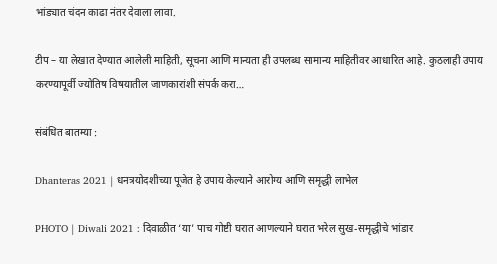भांड्यात चंदन काढा नंतर देवाला लावा.

टीप – या लेखात देण्यात आलेली माहिती, सूचना आणि मान्यता ही उपलब्ध सामान्य माहितीवर आधारित आहे. कुठलाही उपाय करण्यापूर्वी ज्योतिष विषयातील जाणकारांशी संपर्क करा…

संबंधित बातम्या :

Dhanteras 2021 | धनत्रयोदशीच्या पूजेत हे उपाय केल्याने आरोग्य आणि समृद्धी लाभेल

PHOTO | Diwali 2021 : दिवाळीत ‘या’ पाच गोष्टी घरात आणल्याने घरात भरेल सुख-समृद्धीचे भांडार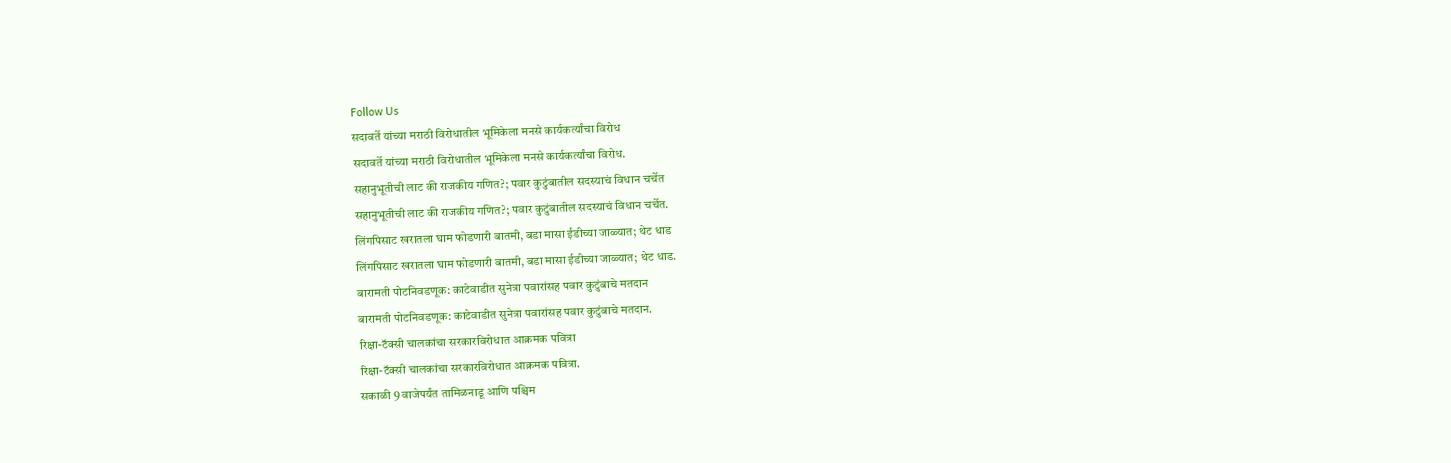Follow Us
सदावर्ते यांच्या मराठी विरोधातील भूमिकेला मनसे कार्यकर्त्यांचा विरोध
सदावर्ते यांच्या मराठी विरोधातील भूमिकेला मनसे कार्यकर्त्यांचा विरोध.
सहानुभूतीची लाट की राजकीय गणित?; पवार कुटुंबातील सदस्याचं विधान चर्चेत
सहानुभूतीची लाट की राजकीय गणित?; पवार कुटुंबातील सदस्याचं विधान चर्चेत.
लिंगपिसाट खरातला घाम फोडणारी बातमी, बडा मासा ईडीच्या जाळ्यात; थेट धाड
लिंगपिसाट खरातला घाम फोडणारी बातमी, बडा मासा ईडीच्या जाळ्यात; थेट धाड.
बारामती पोटनिवडणूक: काटेवाडीत सुनेत्रा पवारांसह पवार कुटुंबाचे मतदान
बारामती पोटनिवडणूक: काटेवाडीत सुनेत्रा पवारांसह पवार कुटुंबाचे मतदान.
रिक्षा-टॅक्सी चालकांचा सरकारविरोधात आक्रमक पवित्रा
रिक्षा-टॅक्सी चालकांचा सरकारविरोधात आक्रमक पवित्रा.
सकाळी 9 वाजेपर्यंत तामिळनाडू आणि पश्चिम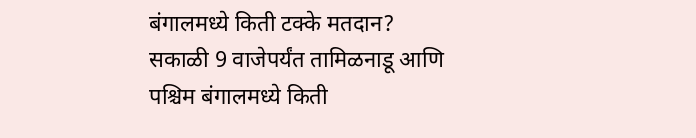बंगालमध्ये किती टक्के मतदान?
सकाळी 9 वाजेपर्यंत तामिळनाडू आणि पश्चिम बंगालमध्ये किती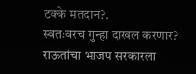टक्के मतदान?.
स्वतःवरच गुन्हा दाखल करणार? राऊतांचा भाजप सरकारला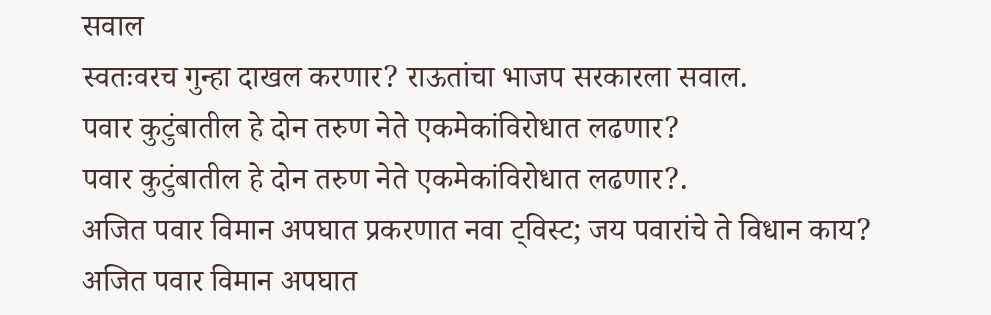सवाल
स्वतःवरच गुन्हा दाखल करणार? राऊतांचा भाजप सरकारला सवाल.
पवार कुटुंबातील हे दोन तरुण नेते एकमेकांविरोधात लढणार?
पवार कुटुंबातील हे दोन तरुण नेते एकमेकांविरोधात लढणार?.
अजित पवार विमान अपघात प्रकरणात नवा ट्विस्ट; जय पवारांचे ते विधान काय?
अजित पवार विमान अपघात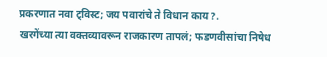प्रकरणात नवा ट्विस्ट; जय पवारांचे ते विधान काय?.
खरगेंच्या त्या वक्तव्यावरून राजकारण तापलं; फडणवीसांचा निषेध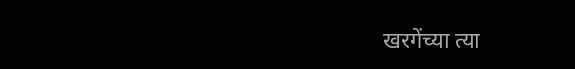खरगेंच्या त्या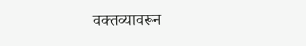वक्तव्यावरून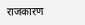राजकारण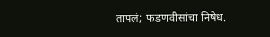तापलं; फडणवीसांचा निषेध.